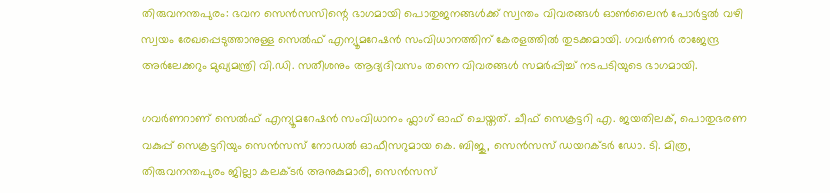തിരുവനന്തപുരം: ഭവന സെൻസസിന്റെ ഭാഗമായി പൊതുജനങ്ങൾക്ക് സ്വന്തം വിവരങ്ങൾ ഓൺലൈൻ പോർട്ടൽ വഴി സ്വയം രേഖപ്പെടുത്താനുള്ള സെൽഫ് എന്യൂമറേഷൻ സംവിധാനത്തിന് കേരളത്തിൽ തുടക്കമായി. ഗവർണർ രാജേന്ദ്ര അർലേക്കറും മുഖ്യമന്ത്രി വി.ഡി. സതീശനും ആദ്യദിവസം തന്നെ വിവരങ്ങൾ സമർപ്പിച്ച് നടപടിയുടെ ഭാഗമായി.

ഗവർണറാണ് സെൽഫ് എന്യൂമറേഷൻ സംവിധാനം ഫ്ലാഗ് ഓഫ് ചെയ്തത്. ചീഫ് സെക്രട്ടറി എ. ജയതിലക്, പൊതുഭരണ വകുപ്പ് സെക്രട്ടറിയും സെൻസസ് നോഡൽ ഓഫീസറുമായ കെ. ബിജു, സെൻസസ് ഡയറക്ടർ ഡോ. ടി. മിത്ര, തിരുവനന്തപുരം ജില്ലാ കലക്ടർ അനുകുമാരി, സെൻസസ്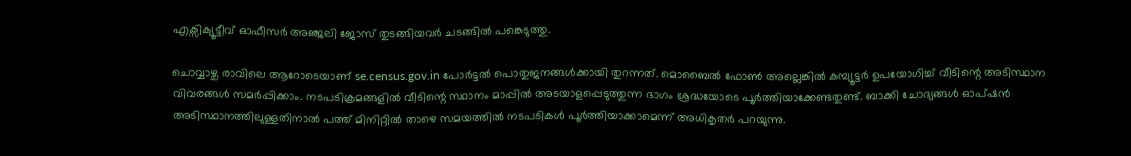എക്സിക്യൂട്ടീവ് ഓഫീസർ അഞ്ജലി ജോസ് തുടങ്ങിയവർ ചടങ്ങിൽ പങ്കെടുത്തു.

ചൊവ്വാഴ്ച രാവിലെ ആറോടെയാണ് se.census.gov.in പോർട്ടൽ പൊതുജനങ്ങൾക്കായി തുറന്നത്. മൊബൈൽ ഫോൺ അല്ലെങ്കിൽ കമ്പ്യൂട്ടർ ഉപയോഗിച്ച് വീടിന്റെ അടിസ്ഥാന വിവരങ്ങൾ സമർപ്പിക്കാം. നടപടിക്രമങ്ങളിൽ വീടിന്റെ സ്ഥാനം മാപ്പിൽ അടയാളപ്പെടുത്തുന്ന ഭാഗം ശ്രദ്ധയോടെ പൂർത്തിയാക്കേണ്ടതുണ്ട്. ബാക്കി ചോദ്യങ്ങൾ ഓപ്ഷൻ അടിസ്ഥാനത്തിലുള്ളതിനാൽ പത്ത് മിനിറ്റിൽ താഴെ സമയത്തിൽ നടപടികൾ പൂർത്തിയാക്കാമെന്ന് അധികൃതർ പറയുന്നു.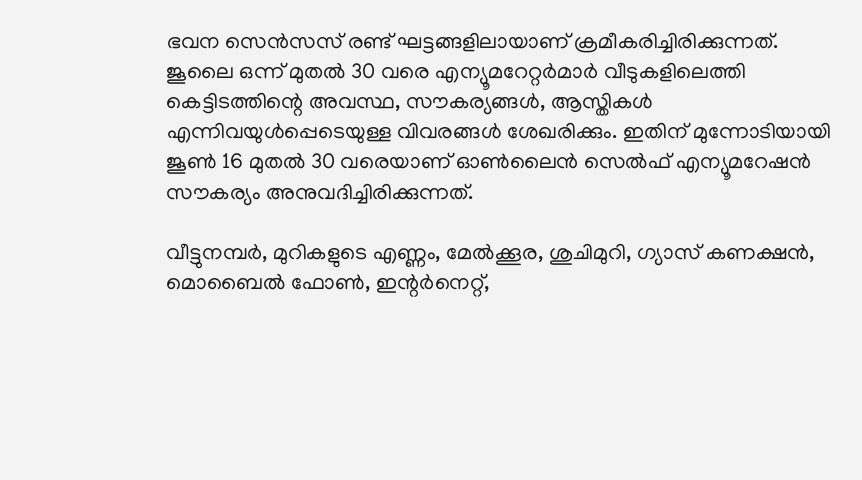ഭവന സെൻസസ് രണ്ട് ഘട്ടങ്ങളിലായാണ് ക്രമീകരിച്ചിരിക്കുന്നത്. ജൂലൈ ഒന്ന് മുതൽ 30 വരെ എന്യൂമറേറ്റർമാർ വീടുകളിലെത്തി കെട്ടിടത്തിന്റെ അവസ്ഥ, സൗകര്യങ്ങൾ, ആസ്തികൾ എന്നിവയുൾപ്പെടെയുള്ള വിവരങ്ങൾ ശേഖരിക്കും. ഇതിന് മുന്നോടിയായി ജൂൺ 16 മുതൽ 30 വരെയാണ് ഓൺലൈൻ സെൽഫ് എന്യൂമറേഷൻ സൗകര്യം അനുവദിച്ചിരിക്കുന്നത്.

വീട്ടുനമ്പർ, മുറികളുടെ എണ്ണം, മേൽക്കൂര, ശുചിമുറി, ഗ്യാസ് കണക്ഷൻ, മൊബൈൽ ഫോൺ, ഇന്റർനെറ്റ്,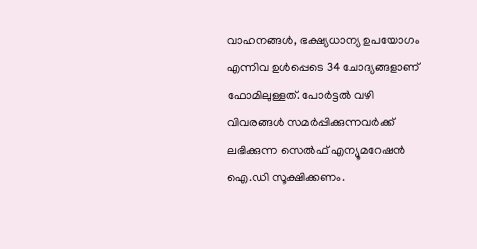വാഹനങ്ങൾ, ഭക്ഷ്യധാന്യ ഉപയോഗം എന്നിവ ഉൾപ്പെടെ 34 ചോദ്യങ്ങളാണ് ഫോമിലുള്ളത്. പോർട്ടൽ വഴി വിവരങ്ങൾ സമർപ്പിക്കുന്നവർക്ക് ലഭിക്കുന്ന സെൽഫ് എന്യൂമറേഷൻ ഐ.ഡി സൂക്ഷിക്കണം.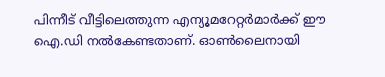പിന്നീട് വീട്ടിലെത്തുന്ന എന്യൂമറേറ്റർമാർക്ക് ഈ ഐ.ഡി നൽകേണ്ടതാണ്. ഓൺലൈനായി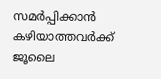സമർപ്പിക്കാൻ കഴിയാത്തവർക്ക് ജൂലൈ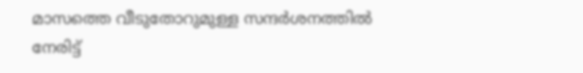മാസത്തെ വീടുതോറുമുള്ള സന്ദർശനത്തിൽ നേരിട്ട്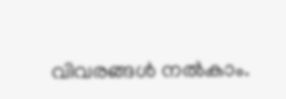വിവരങ്ങൾ നൽകാം.